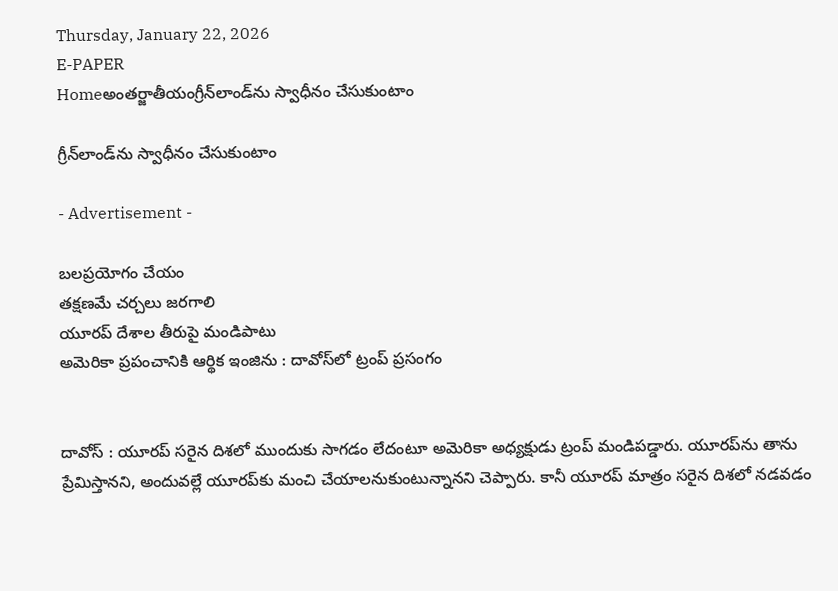Thursday, January 22, 2026
E-PAPER
Homeఅంతర్జాతీయంగ్రీన్‌లాండ్‌ను స్వాధీనం చేసుకుంటాం

గ్రీన్‌లాండ్‌ను స్వాధీనం చేసుకుంటాం

- Advertisement -

బలప్రయోగం చేయం
తక్షణమే చర్చలు జరగాలి
యూరప్‌ దేశాల తీరుపై మండిపాటు
అమెరికా ప్రపంచానికి ఆర్థిక ఇంజిను : దావోస్‌లో ట్రంప్‌ ప్రసంగం


దావోస్‌ : యూరప్‌ సరైన దిశలో ముందుకు సాగడం లేదంటూ అమెరికా అధ్యక్షుడు ట్రంప్‌ మండిపడ్డారు. యూరప్‌ను తాను ప్రేమిస్తానని, అందువల్లే యూరప్‌కు మంచి చేయాలనుకుంటున్నానని చెప్పారు. కానీ యూరప్‌ మాత్రం సరైన దిశలో నడవడం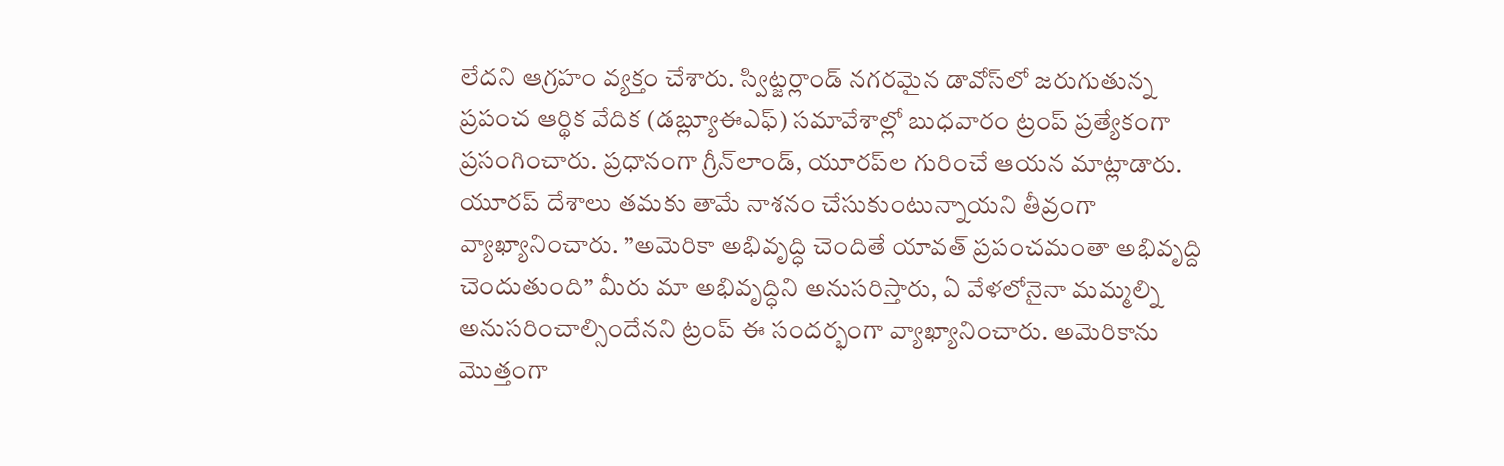లేదని ఆగ్రహం వ్యక్తం చేశారు. స్విట్జర్లాండ్‌ నగరమైన డావోస్‌లో జరుగుతున్న ప్రపంచ ఆర్థిక వేదిక (డబ్ల్యూఈఎఫ్‌) సమావేశాల్లో బుధవారం ట్రంప్‌ ప్రత్యేకంగా ప్రసంగించారు. ప్రధానంగా గ్రీన్‌లాండ్‌, యూరప్‌ల గురించే ఆయన మాట్లాడారు. యూరప్‌ దేశాలు తమకు తామే నాశనం చేసుకుంటున్నాయని తీవ్రంగా వ్యాఖ్యానించారు. ”అమెరికా అభివృద్ధి చెందితే యావత్‌ ప్రపంచమంతా అభివృద్ది చెందుతుంది” మీరు మా అభివృద్ధిని అనుసరిస్తారు, ఏ వేళలోనైనా మమ్మల్ని అనుసరించాల్సిందేనని ట్రంప్‌ ఈ సందర్భంగా వ్యాఖ్యానించారు. అమెరికాను మొత్తంగా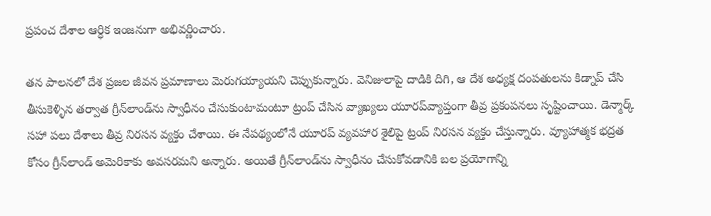ప్రపంచ దేశాల ఆర్ధిక ఇంజనుగా అభివర్ణించారు.

తన పాలనలో దేశ ప్రజల జీవన ప్రమాణాలు మెరుగయ్యాయని చెప్పుకున్నారు. వెనిజులాపై దాడికి దిగి, ఆ దేశ అధ్యక్ష దంపతులను కిడ్నాప్‌ చేసి తీసుకెళ్ళిన తర్వాత గ్రీన్‌లాండ్‌ను స్వాధీనం చేసుకుంటామంటూ ట్రంప్‌ చేసిన వ్యాఖ్యలు యూరప్‌వ్యాప్తంగా తీవ్ర ప్రకంపనలు సృష్టించాయి. డెన్మార్క్‌ సహా పలు దేశాలు తీవ్ర నిరసన వ్యక్తం చేశాయి. ఈ నేపథ్యంలోనే యూరప్‌ వ్యవహార శైలిపై ట్రంప్‌ నిరసన వ్యక్తం చేస్తున్నారు. వ్యూహాత్మక భద్రత కోసం గ్రీన్‌లాండ్‌ అమెరికాకు అవసరమని అన్నారు. అయితే గ్రీన్‌లాండ్‌ను స్వాధీనం చేసుకోవడానికి బల ప్రయోగాన్ని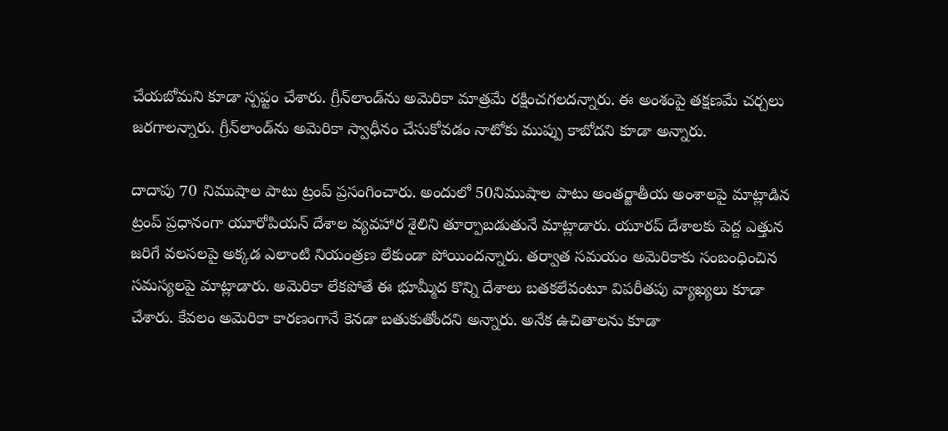చేయబోమని కూడా స్పప్టం చేశారు. గ్రీన్‌లాండ్‌ను అమెరికా మాత్రమే రక్షించగలదన్నారు. ఈ అంశంపై తక్షణమే చర్చలు జరగాలన్నారు. గ్రీన్‌లాండ్‌ను అమెరికా స్వాధీనం చేసుకోవడం నాటోకు ముప్పు కాబోదని కూడా అన్నారు.

దాదాపు 70 నిముషాల పాటు ట్రంప్‌ ప్రసంగించారు. అందులో 50నిముషాల పాటు అంతర్జాతీయ అంశాలపై మాట్లాడిన ట్రంప్‌ ప్రధానంగా యూరోపియన్‌ దేశాల వ్యవహార శైలిని తూర్పాబడుతునే మాట్లాడారు. యూరప్‌ దేశాలకు పెద్ద ఎత్తున జరిగే వలసలపై అక్కడ ఎలాంటి నియంత్రణ లేకుండా పోయిందన్నారు. తర్వాత సమయం అమెరికాకు సంబంధించిన సమస్యలపై మాట్లాడారు. అమెరికా లేకపోతే ఈ భూమ్మీద కొన్ని దేశాలు బతకలేవంటూ విపరీతపు వ్యాఖ్యలు కూడా చేశారు. కేవలం అమెరికా కారణంగానే కెనడా బతుకుతోందని అన్నారు. అనేక ఉచితాలను కూడా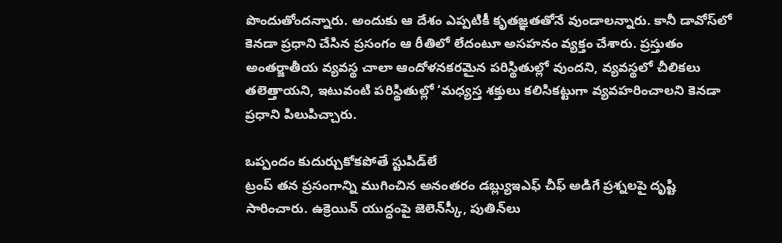పొందుతోందన్నారు. అందుకు ఆ దేశం ఎప్పటికీ కృతజ్ఞతతోనే వుండాలన్నారు. కానీ డావోస్‌లో కెనడా ప్రధాని చేసిన ప్రసంగం ఆ రీతిలో లేదంటూ అసహనం వ్యక్తం చేశారు. ప్రస్తుతం అంతర్జాతీయ వ్యవస్థ చాలా ఆందోళనకరమైన పరిస్థితుల్లో వుందని, వ్యవస్థలో చీలికలు తలెత్తాయని, ఇటువంటి పరిస్థితుల్లో ‘మధ్యస్త శక్తులు కలిసికట్టుగా వ్యవహరించాలని కెనడా ప్రధాని పిలుపిచ్చారు.

ఒప్పందం కుదుర్చుకోకపోతే స్టుపిడ్‌లే
ట్రంప్‌ తన ప్రసంగాన్ని ముగించిన అనంతరం డబ్ల్యుఇఎఫ్‌ చీఫ్‌ అడిగే ప్రశ్నలపై దృష్టి సారించారు. ఉక్రెయిన్‌ యుద్ధంపై జెలెన్‌స్కీ, పుతిన్‌లు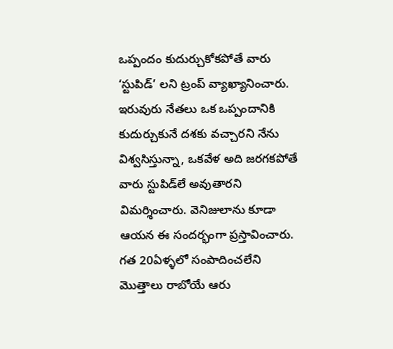ఒప్పందం కుదుర్చుకోకపోతే వారు ‘స్టుపిడ్‌’ లని ట్రంప్‌ వ్యాఖ్యానించారు. ఇరువురు నేతలు ఒక ఒప్పందానికి కుదుర్చుకునే దశకు వచ్చారని నేను విశ్వసిస్తున్నా, ఒకవేళ అది జరగకపోతే వారు స్టుపిడ్‌లే అవుతారని విమర్శించారు. వెనిజులాను కూడా ఆయన ఈ సందర్భంగా ప్రస్తావించారు. గత 20ఏళ్ళలో సంపాదించలేని మొత్తాలు రాబోయే ఆరు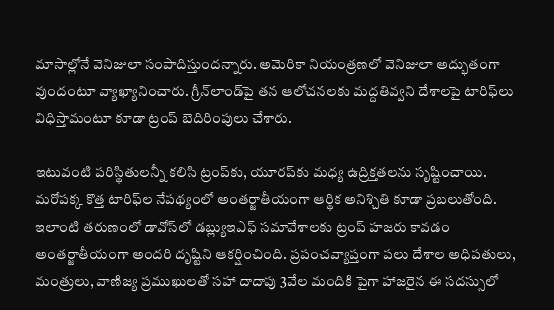మాసాల్లోనే వెనిజులా సంపాదిస్తుందన్నారు. అమెరికా నియంత్రణలో వెనిజులా అద్భుతంగా వుందంటూ వ్యాఖ్యానించారు. గ్రీన్‌లాండ్‌పై తన ఆలోచనలకు మద్దతివ్వని దేశాలపై టారిఫ్‌లు విధిస్తామంటూ కూడా ట్రంప్‌ బెదిరింపులు చేశారు.

ఇటువంటి పరిస్థితులన్నీ కలిసి ట్రంప్‌కు, యూరప్‌కు మధ్య ఉద్రిక్తతలను సృష్టించాయి. మరోపక్క కొత్త టారిఫ్‌ల నేపథ్యంలో అంతర్జాతీయంగా ఆర్థిక అనిశ్చితి కూడా ప్రబలుతోంది. ఇలాంటి తరుణంలో డావోస్‌లో డబ్ల్యుఇఎఫ్‌ సమావేశాలకు ట్రంప్‌ హజరు కావడం అంతర్జాతీయంగా అందరి దృష్టిని ఆకర్షించింది. ప్రపంచవ్యాప్తంగా పలు దేశాల అధిపతులు, మంత్రులు, వాణిజ్య ప్రముఖులతో సహా దాదాపు 3వేల మందికి పైగా హాజరైన ఈ సదస్సులో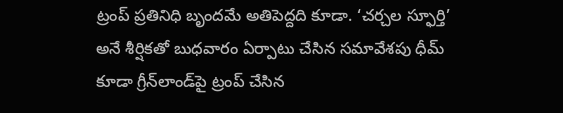ట్రంప్‌ ప్రతినిధి బృందమే అతిపెద్దది కూడా. ‘చర్చల స్ఫూర్తి’ అనే శీర్షికతో బుధవారం ఏర్పాటు చేసిన సమావేశపు ధీమ్‌ కూడా గ్రీన్‌లాండ్‌పై ట్రంప్‌ చేసిన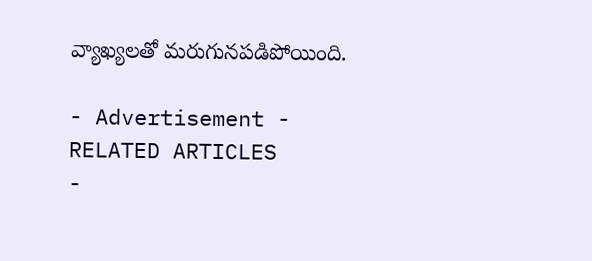వ్యాఖ్యలతో మరుగునపడిపోయింది.

- Advertisement -
RELATED ARTICLES
-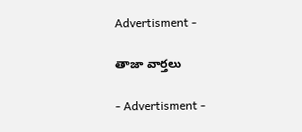Advertisment -

తాజా వార్తలు

- Advertisment -